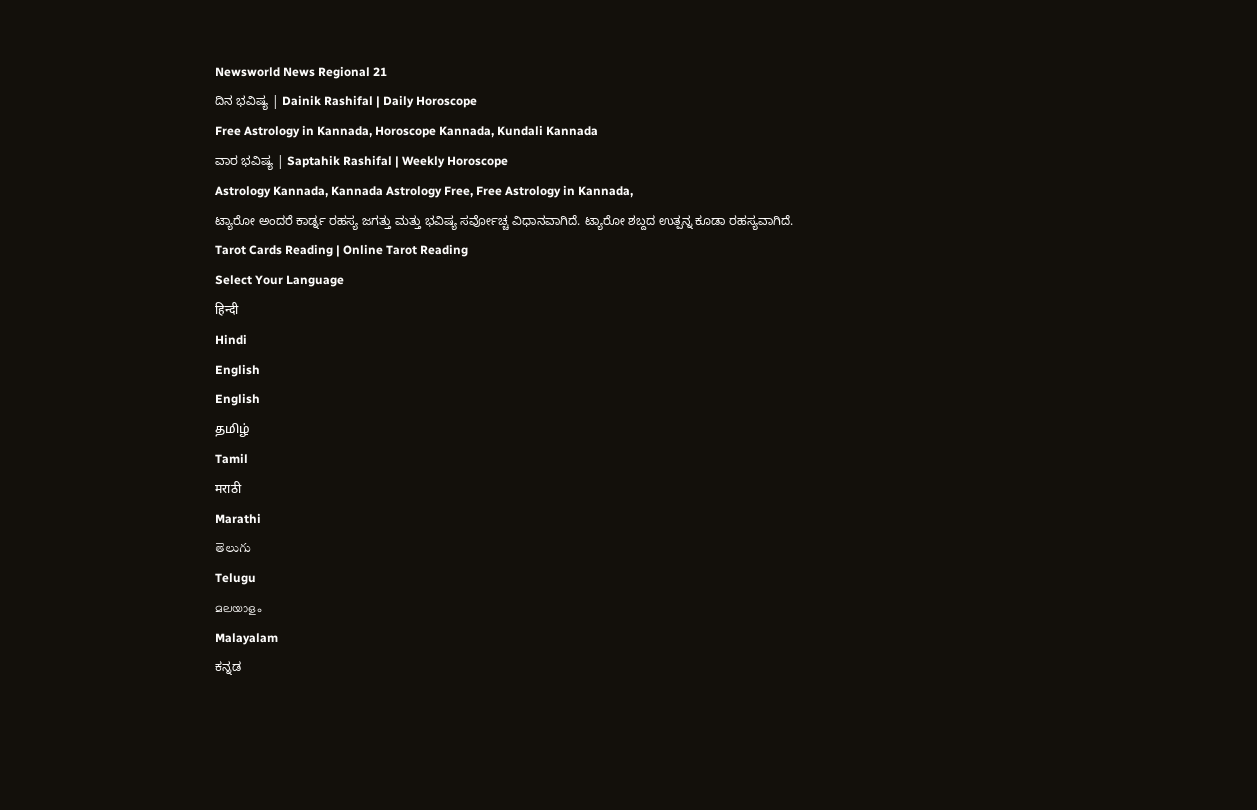Newsworld News Regional 21
ದಿನ ಭವಿಷ್ಯ | Dainik Rashifal | Daily Horoscope
Free Astrology in Kannada, Horoscope Kannada, Kundali Kannada
ವಾರ ಭವಿಷ್ಯ | Saptahik Rashifal | Weekly Horoscope
Astrology Kannada, Kannada Astrology Free, Free Astrology in Kannada,
ಟ್ಯಾರೋ ಅಂದರೆ ಕಾರ್ಡ್ನ ರಹಸ್ಯ ಜಗತ್ತು ಮತ್ತು ಭವಿಷ್ಯ ಸರ್ವೋಚ್ಚ ವಿಧಾನವಾಗಿದೆ. ಟ್ಯಾರೋ ಶಬ್ದದ ಉತ್ಪನ್ನ ಕೂಡಾ ರಹಸ್ಯವಾಗಿದೆ.
Tarot Cards Reading | Online Tarot Reading
Select Your Language
हिन्दी
Hindi
English
English
தமிழ்
Tamil
मराठी
Marathi
తెలుగు
Telugu
മലയാളം
Malayalam
ಕನ್ನಡ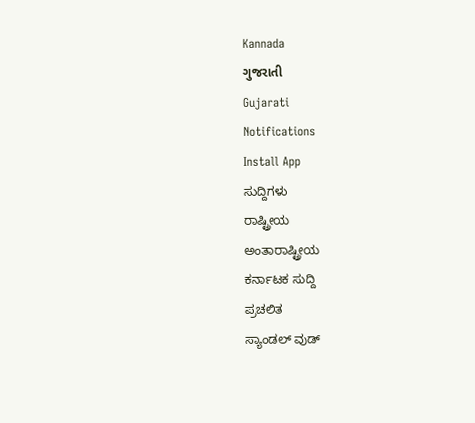Kannada
ગુજરાતી
Gujarati
Notifications
Install App
ಸುದ್ದಿಗಳು
ರಾಷ್ಟ್ರೀಯ
ಅಂತಾರಾಷ್ಟ್ರೀಯ
ಕರ್ನಾಟಕ ಸುದ್ದಿ
ಪ್ರಚಲಿತ
ಸ್ಯಾಂಡಲ್ ವುಡ್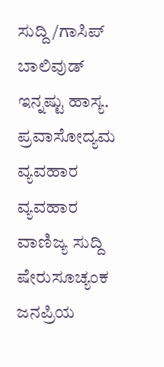ಸುದ್ದಿ/ಗಾಸಿಪ್
ಬಾಲಿವುಡ್
ಇನ್ನಷ್ಟು ಹಾಸ್ಯ.
ಪ್ರವಾಸೋದ್ಯಮ
ವ್ಯವಹಾರ
ವ್ಯವಹಾರ
ವಾಣಿಜ್ಯ ಸುದ್ದಿ
ಷೇರುಸೂಚ್ಯಂಕ
ಜನಪ್ರಿಯ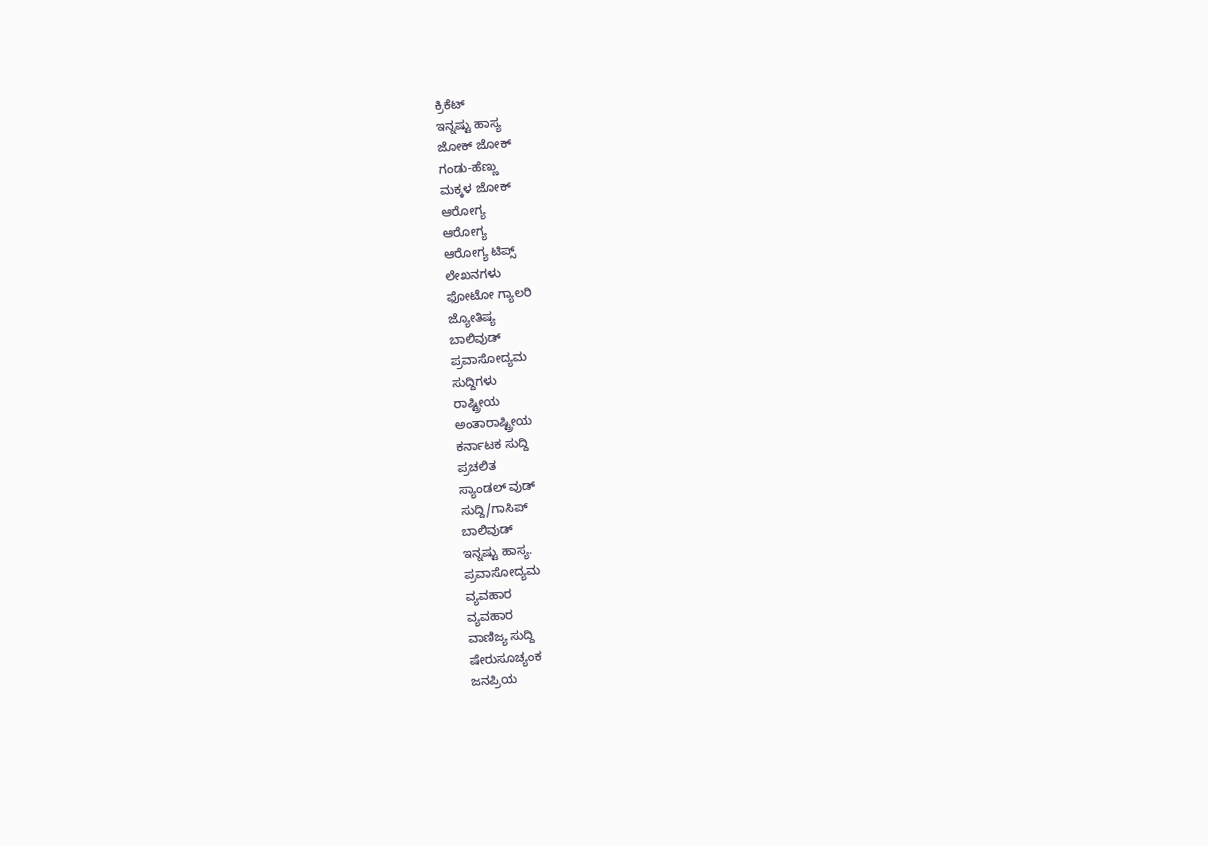ಕ್ರಿಕೆಟ್
ಇನ್ನಷ್ಟು ಹಾಸ್ಯ
ಜೋಕ್ ಜೋಕ್
ಗಂಡು-ಹೆಣ್ಣು
ಮಕ್ಕಳ ಜೋಕ್
ಆರೋಗ್ಯ
ಆರೋಗ್ಯ
ಆರೋಗ್ಯ ಟಿಪ್ಸ್
ಲೇಖನಗಳು
ಫೋಟೋ ಗ್ಯಾಲರಿ
ಜ್ಯೋತಿಷ್ಯ
ಬಾಲಿವುಡ್
ಪ್ರವಾಸೋದ್ಯಮ
ಸುದ್ದಿಗಳು
ರಾಷ್ಟ್ರೀಯ
ಅಂತಾರಾಷ್ಟ್ರೀಯ
ಕರ್ನಾಟಕ ಸುದ್ದಿ
ಪ್ರಚಲಿತ
ಸ್ಯಾಂಡಲ್ ವುಡ್
ಸುದ್ದಿ/ಗಾಸಿಪ್
ಬಾಲಿವುಡ್
ಇನ್ನಷ್ಟು ಹಾಸ್ಯ.
ಪ್ರವಾಸೋದ್ಯಮ
ವ್ಯವಹಾರ
ವ್ಯವಹಾರ
ವಾಣಿಜ್ಯ ಸುದ್ದಿ
ಷೇರುಸೂಚ್ಯಂಕ
ಜನಪ್ರಿಯ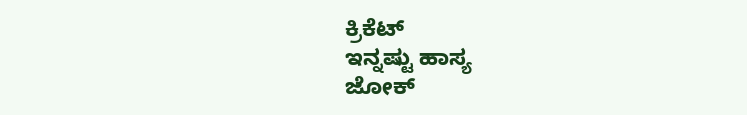ಕ್ರಿಕೆಟ್
ಇನ್ನಷ್ಟು ಹಾಸ್ಯ
ಜೋಕ್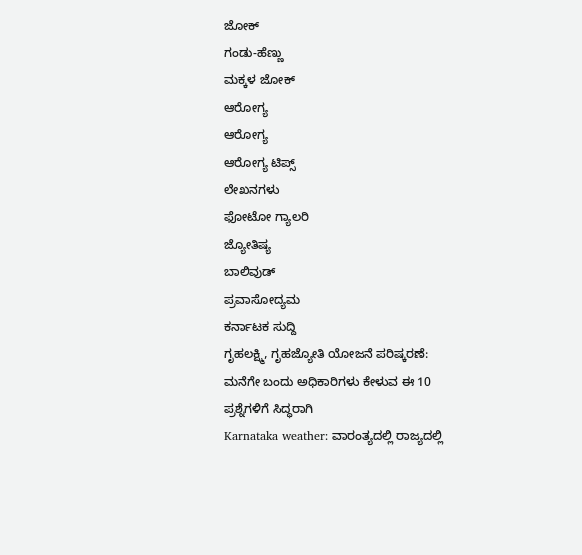ಜೋಕ್
ಗಂಡು-ಹೆಣ್ಣು
ಮಕ್ಕಳ ಜೋಕ್
ಆರೋಗ್ಯ
ಆರೋಗ್ಯ
ಆರೋಗ್ಯ ಟಿಪ್ಸ್
ಲೇಖನಗಳು
ಫೋಟೋ ಗ್ಯಾಲರಿ
ಜ್ಯೋತಿಷ್ಯ
ಬಾಲಿವುಡ್
ಪ್ರವಾಸೋದ್ಯಮ
ಕರ್ನಾಟಕ ಸುದ್ದಿ
ಗೃಹಲಕ್ಷ್ಮಿ, ಗೃಹಜ್ಯೋತಿ ಯೋಜನೆ ಪರಿಷ್ಕರಣೆ: ಮನೆಗೇ ಬಂದು ಅಧಿಕಾರಿಗಳು ಕೇಳುವ ಈ 10 ಪ್ರಶ್ನೆಗಳಿಗೆ ಸಿದ್ಧರಾಗಿ
Karnataka weather: ವಾರಂತ್ಯದಲ್ಲಿ ರಾಜ್ಯದಲ್ಲಿ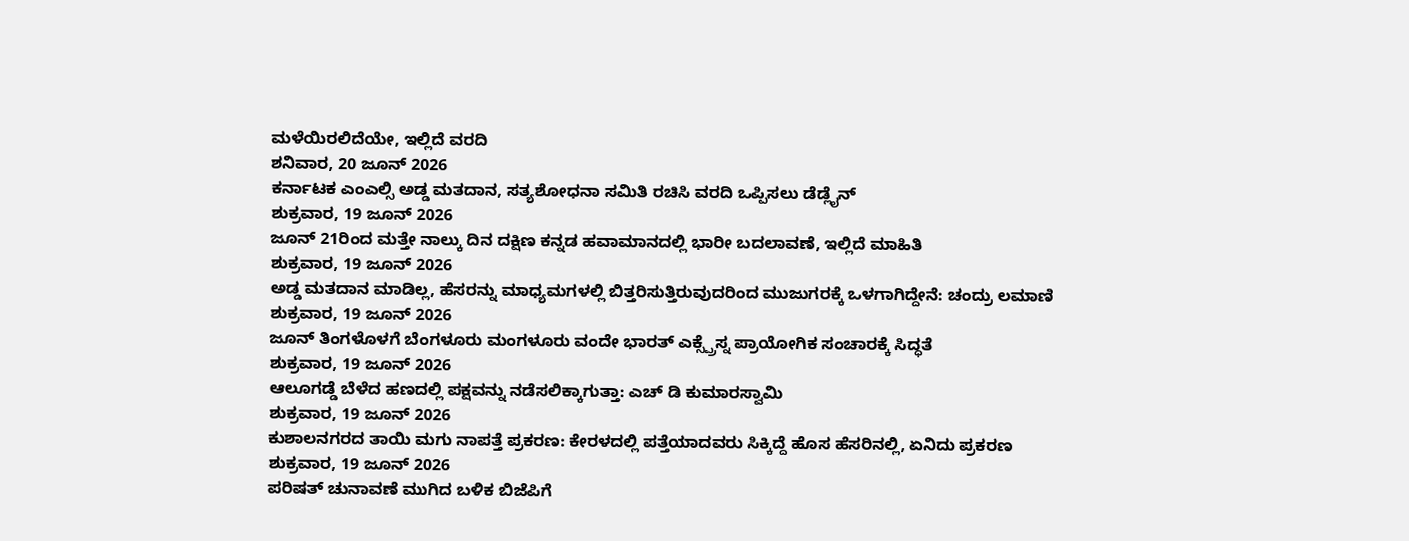ಮಳೆಯಿರಲಿದೆಯೇ, ಇಲ್ಲಿದೆ ವರದಿ
ಶನಿವಾರ, 20 ಜೂನ್ 2026
ಕರ್ನಾಟಕ ಎಂಎಲ್ಸಿ ಅಡ್ಡ ಮತದಾನ, ಸತ್ಯಶೋಧನಾ ಸಮಿತಿ ರಚಿಸಿ ವರದಿ ಒಪ್ಪಿಸಲು ಡೆಡ್ಲೈನ್
ಶುಕ್ರವಾರ, 19 ಜೂನ್ 2026
ಜೂನ್ 21ರಿಂದ ಮತ್ತೇ ನಾಲ್ಕು ದಿನ ದಕ್ಷಿಣ ಕನ್ನಡ ಹವಾಮಾನದಲ್ಲಿ ಭಾರೀ ಬದಲಾವಣೆ, ಇಲ್ಲಿದೆ ಮಾಹಿತಿ
ಶುಕ್ರವಾರ, 19 ಜೂನ್ 2026
ಅಡ್ಡ ಮತದಾನ ಮಾಡಿಲ್ಲ, ಹೆಸರನ್ನು ಮಾಧ್ಯಮಗಳಲ್ಲಿ ಬಿತ್ತರಿಸುತ್ತಿರುವುದರಿಂದ ಮುಜುಗರಕ್ಕೆ ಒಳಗಾಗಿದ್ದೇನೆ: ಚಂದ್ರು ಲಮಾಣಿ
ಶುಕ್ರವಾರ, 19 ಜೂನ್ 2026
ಜೂನ್ ತಿಂಗಳೊಳಗೆ ಬೆಂಗಳೂರು ಮಂಗಳೂರು ವಂದೇ ಭಾರತ್ ಎಕ್ಸ್ಪ್ರೆಸ್ನ ಪ್ರಾಯೋಗಿಕ ಸಂಚಾರಕ್ಕೆ ಸಿದ್ಧತೆ
ಶುಕ್ರವಾರ, 19 ಜೂನ್ 2026
ಆಲೂಗಡ್ಡೆ ಬೆಳೆದ ಹಣದಲ್ಲಿ ಪಕ್ಷವನ್ನು ನಡೆಸಲಿಕ್ಕಾಗುತ್ತಾ: ಎಚ್ ಡಿ ಕುಮಾರಸ್ವಾಮಿ
ಶುಕ್ರವಾರ, 19 ಜೂನ್ 2026
ಕುಶಾಲನಗರದ ತಾಯಿ ಮಗು ನಾಪತ್ತೆ ಪ್ರಕರಣ: ಕೇರಳದಲ್ಲಿ ಪತ್ತೆಯಾದವರು ಸಿಕ್ಕಿದ್ದೆ ಹೊಸ ಹೆಸರಿನಲ್ಲಿ, ಏನಿದು ಪ್ರಕರಣ
ಶುಕ್ರವಾರ, 19 ಜೂನ್ 2026
ಪರಿಷತ್ ಚುನಾವಣೆ ಮುಗಿದ ಬಳಿಕ ಬಿಜೆಪಿಗೆ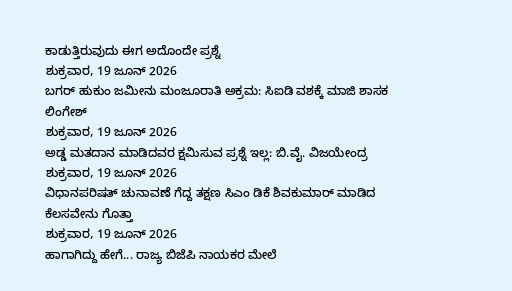ಕಾಡುತ್ತಿರುವುದು ಈಗ ಅದೊಂದೇ ಪ್ರಶ್ನೆ
ಶುಕ್ರವಾರ, 19 ಜೂನ್ 2026
ಬಗರ್ ಹುಕುಂ ಜಮೀನು ಮಂಜೂರಾತಿ ಅಕ್ರಮ: ಸಿಐಡಿ ವಶಕ್ಕೆ ಮಾಜಿ ಶಾಸಕ ಲಿಂಗೇಶ್
ಶುಕ್ರವಾರ, 19 ಜೂನ್ 2026
ಅಡ್ಡ ಮತದಾನ ಮಾಡಿದವರ ಕ್ಷಮಿಸುವ ಪ್ರಶ್ನೆ ಇಲ್ಲ: ಬಿ.ವೈ. ವಿಜಯೇಂದ್ರ
ಶುಕ್ರವಾರ, 19 ಜೂನ್ 2026
ವಿಧಾನಪರಿಷತ್ ಚುನಾವಣೆ ಗೆದ್ದ ತಕ್ಷಣ ಸಿಎಂ ಡಿಕೆ ಶಿವಕುಮಾರ್ ಮಾಡಿದ ಕೆಲಸವೇನು ಗೊತ್ತಾ
ಶುಕ್ರವಾರ, 19 ಜೂನ್ 2026
ಹಾಗಾಗಿದ್ದು ಹೇಗೆ... ರಾಜ್ಯ ಬಿಜೆಪಿ ನಾಯಕರ ಮೇಲೆ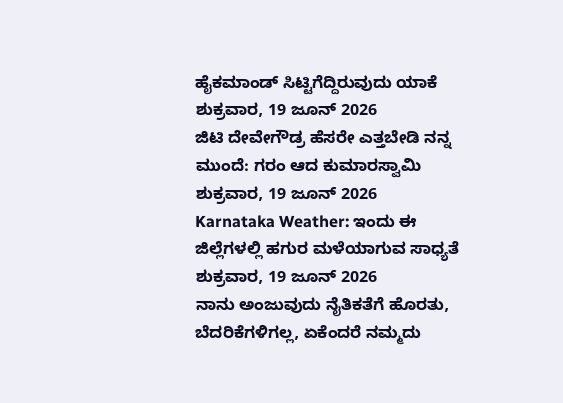ಹೈಕಮಾಂಡ್ ಸಿಟ್ಟಿಗೆದ್ದಿರುವುದು ಯಾಕೆ
ಶುಕ್ರವಾರ, 19 ಜೂನ್ 2026
ಜಿಟಿ ದೇವೇಗೌಡ್ರ ಹೆಸರೇ ಎತ್ತಬೇಡಿ ನನ್ನ ಮುಂದೆ: ಗರಂ ಆದ ಕುಮಾರಸ್ವಾಮಿ
ಶುಕ್ರವಾರ, 19 ಜೂನ್ 2026
Karnataka Weather: ಇಂದು ಈ ಜಿಲ್ಲೆಗಳಲ್ಲಿ ಹಗುರ ಮಳೆಯಾಗುವ ಸಾಧ್ಯತೆ
ಶುಕ್ರವಾರ, 19 ಜೂನ್ 2026
ನಾನು ಅಂಜುವುದು ನೈತಿಕತೆಗೆ ಹೊರತು, ಬೆದರಿಕೆಗಳಿಗಲ್ಲ, ಏಕೆಂದರೆ ನಮ್ಮದು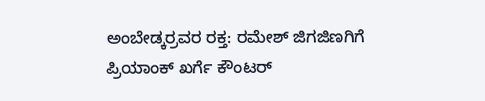ಅಂಬೇಡ್ಕರ್ರವರ ರಕ್ತ: ರಮೇಶ್ ಜಿಗಜಿಣಗಿಗೆ ಪ್ರಿಯಾಂಕ್ ಖರ್ಗೆ ಕೌಂಟರ್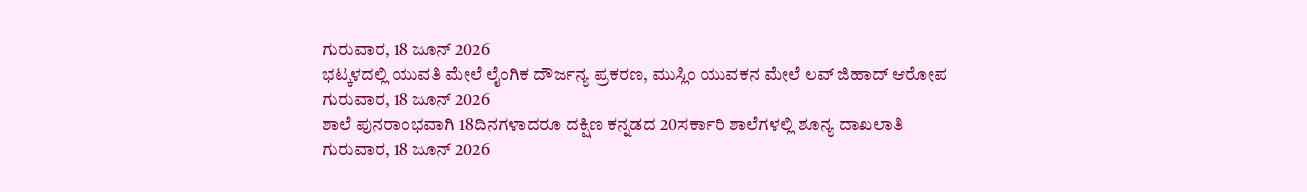ಗುರುವಾರ, 18 ಜೂನ್ 2026
ಭಟ್ಕಳದಲ್ಲಿ ಯುವತಿ ಮೇಲೆ ಲೈಂಗಿಕ ದೌರ್ಜನ್ಯ ಪ್ರಕರಣ, ಮುಸ್ಲಿಂ ಯುವಕನ ಮೇಲೆ ಲವ್ ಜಿಹಾದ್ ಆರೋಪ
ಗುರುವಾರ, 18 ಜೂನ್ 2026
ಶಾಲೆ ಪುನರಾಂಭವಾಗಿ 18ದಿನಗಳಾದರೂ ದಕ್ಷಿಣ ಕನ್ನಡದ 20ಸರ್ಕಾರಿ ಶಾಲೆಗಳಲ್ಲಿ ಶೂನ್ಯ ದಾಖಲಾತಿ
ಗುರುವಾರ, 18 ಜೂನ್ 2026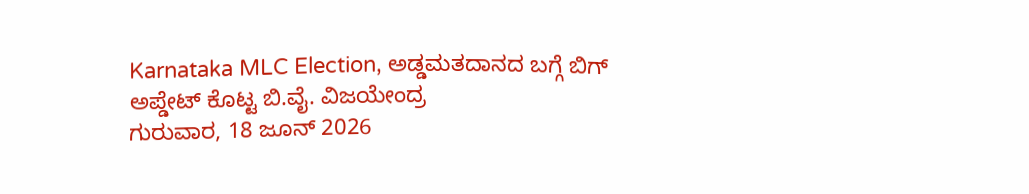Karnataka MLC Election, ಅಡ್ಡಮತದಾನದ ಬಗ್ಗೆ ಬಿಗ್ ಅಪ್ಡೇಟ್ ಕೊಟ್ಟ ಬಿ.ವೈ. ವಿಜಯೇಂದ್ರ
ಗುರುವಾರ, 18 ಜೂನ್ 2026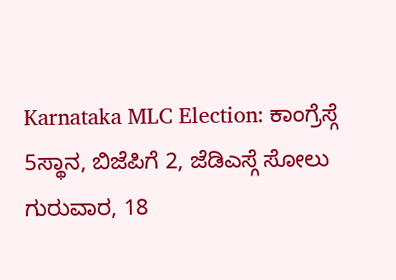Karnataka MLC Election: ಕಾಂಗ್ರೆಸ್ಗೆ 5ಸ್ಥಾನ, ಬಿಜೆಪಿಗೆ 2, ಜೆಡಿಎಸ್ಗೆ ಸೋಲು
ಗುರುವಾರ, 18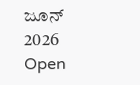ಜೂನ್ 2026
Open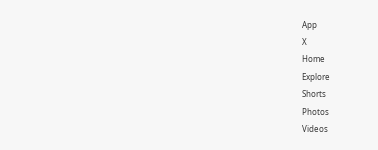App
X
Home
Explore
Shorts
Photos
Videos